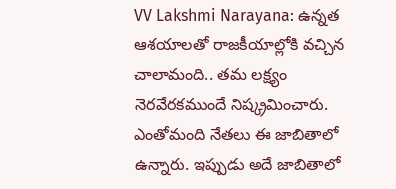VV Lakshmi Narayana: ఉన్నత ఆశయాలతో రాజకీయాల్లోకి వచ్చిన చాలామంది.. తమ లక్ష్యం నెరవేరకముందే నిష్క్రమించారు. ఎంతోమంది నేతలు ఈ జాబితాలో ఉన్నారు. ఇప్పుడు అదే జాబితాలో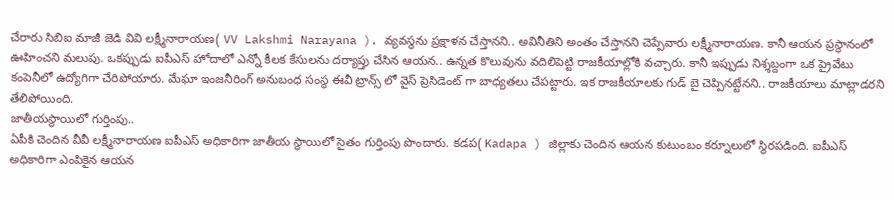చేరారు సిబిఐ మాజీ జెడి వివి లక్ష్మీనారాయణ( VV Lakshmi Narayana ). వ్యవస్థను ప్రక్షాళన చేస్తానని.. అవినీతిని అంతం చేస్తానని చెప్పేవారు లక్ష్మీనారాయణ. కానీ ఆయన ప్రస్థానంలో ఊహించని మలుపు. ఒకప్పుడు ఐపీఎస్ హోదాలో ఎన్నో కీలక కేసులను దర్యాప్తు చేసిన ఆయన.. ఉన్నత కొలువును వదిలిపెట్టి రాజకీయాల్లోకి వచ్చారు. కానీ ఇప్పుడు నిశ్శబ్దంగా ఒక ప్రైవేటు కంపెనీలో ఉద్యోగిగా చేరిపోయారు. మేఘా ఇంజనీరింగ్ అనుబంధ సంస్థ ఈవీ ట్రాన్స్ లో వైస్ ప్రెసిడెంట్ గా బాధ్యతలు చేపట్టారు. ఇక రాజకీయాలకు గుడ్ బై చెప్పినట్టేనని.. రాజకీయాలు మాట్లాడరని తేలిపోయింది.
జాతీయస్థాయిలో గుర్తింపు..
ఏపీకి చెందిన వీవీ లక్ష్మీనారాయణ ఐపీఎస్ అధికారిగా జాతీయ స్థాయిలో సైతం గుర్తింపు పొందారు. కడప( Kadapa ) జిల్లాకు చెందిన ఆయన కుటుంబం కర్నూలులో స్థిరపడింది. ఐపీఎస్ అధికారిగా ఎంపికైన ఆయన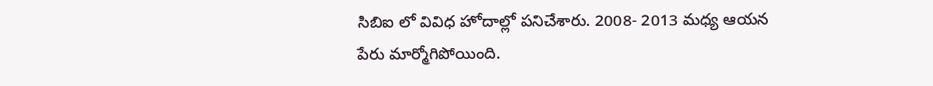సిబిఐ లో వివిధ హోదాల్లో పనిచేశారు. 2008- 2013 మధ్య ఆయన పేరు మార్మోగిపోయింది.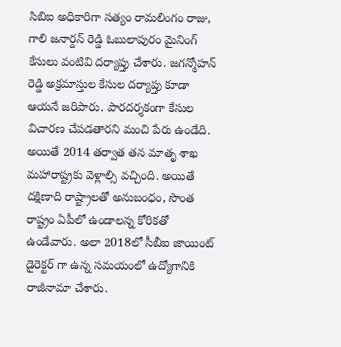సిబిఐ అధికారిగా సత్యం రామలింగం రాజు, గాలి జనార్దన్ రెడ్డి ఓబులాపురం మైనింగ్ కేసులు వంటివి దర్యాప్తు చేశారు. జగన్మోహన్ రెడ్డి అక్రమాస్తుల కేసుల దర్యాప్తు కూడా ఆయనే జరిపారు. పారదర్శకంగా కేసుల విచారణ చేపడతారని మంచి పేరు ఉండేది. అయితే 2014 తర్వాత తన మాతృ శాఖ మహారాష్ట్రకు వెళ్లాల్సి వచ్చింది. అయితే దక్షిణాది రాష్ట్రాలతో అనుబంధం, సొంత రాష్ట్రం ఏపీలో ఉండాలన్న కోరికతో ఉండేవారు. అలా 2018లో సీబీఐ జాయింట్ డైరెక్టర్ గా ఉన్న సమయంలో ఉద్యోగానికి రాజీనామా చేశారు.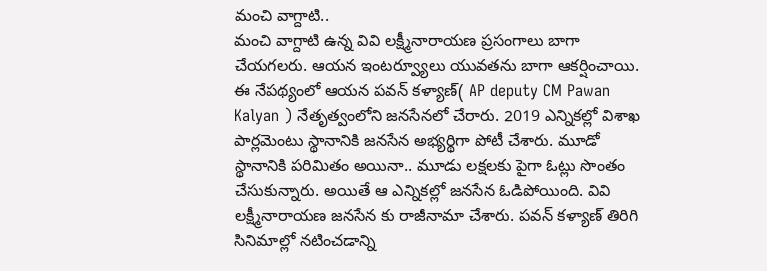మంచి వాగ్దాటి..
మంచి వాగ్దాటి ఉన్న వివి లక్ష్మీనారాయణ ప్రసంగాలు బాగా చేయగలరు. ఆయన ఇంటర్వ్యూలు యువతను బాగా ఆకర్షించాయి. ఈ నేపథ్యంలో ఆయన పవన్ కళ్యాణ్( AP deputy CM Pawan Kalyan ) నేతృత్వంలోని జనసేనలో చేరారు. 2019 ఎన్నికల్లో విశాఖ పార్లమెంటు స్థానానికి జనసేన అభ్యర్థిగా పోటీ చేశారు. మూడో స్థానానికి పరిమితం అయినా.. మూడు లక్షలకు పైగా ఓట్లు సొంతం చేసుకున్నారు. అయితే ఆ ఎన్నికల్లో జనసేన ఓడిపోయింది. వివి లక్ష్మీనారాయణ జనసేన కు రాజీనామా చేశారు. పవన్ కళ్యాణ్ తిరిగి సినిమాల్లో నటించడాన్ని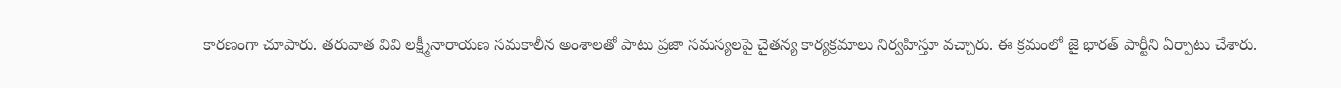కారణంగా చూపారు. తరువాత వివి లక్ష్మీనారాయణ సమకాలీన అంశాలతో పాటు ప్రజా సమస్యలపై చైతన్య కార్యక్రమాలు నిర్వహిస్తూ వచ్చారు. ఈ క్రమంలో జై భారత్ పార్టీని ఏర్పాటు చేశారు.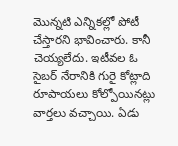మొన్నటి ఎన్నికల్లో పోటీ చేస్తారని భావించారు. కానీ చెయ్యలేదు. ఇటీవల ఓ సైబర్ నేరానికి గురై కోట్లాది రూపాయలు కోల్పోయినట్లు వార్తలు వచ్చాయి. ఏడు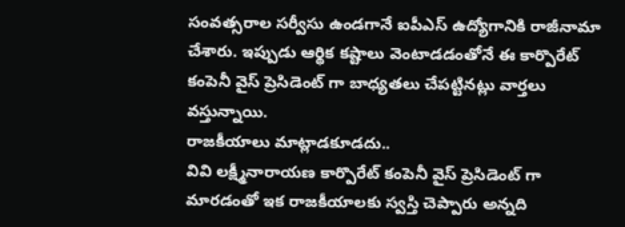సంవత్సరాల సర్వీసు ఉండగానే ఐపీఎస్ ఉద్యోగానికి రాజీనామా చేశారు. ఇప్పుడు ఆర్థిక కష్టాలు వెంటాడడంతోనే ఈ కార్పొరేట్ కంపెనీ వైస్ ప్రెసిడెంట్ గా బాధ్యతలు చేపట్టినట్లు వార్తలు వస్తున్నాయి.
రాజకీయాలు మాట్లాడకూడదు..
వివి లక్ష్మీనారాయణ కార్పొరేట్ కంపెనీ వైస్ ప్రెసిడెంట్ గా మారడంతో ఇక రాజకీయాలకు స్వస్తి చెప్పారు అన్నది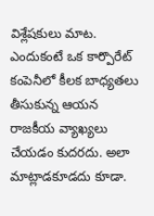విశ్లేషకులు మాట. ఎందుకంటే ఒక కార్పొరేట్ కంపెనీలో కీలక బాధ్యతలు తీసుకున్న ఆయన రాజకీయ వ్యాఖ్యలు చేయడం కుదరదు. అలా మాట్లాడకూడదు కూడా.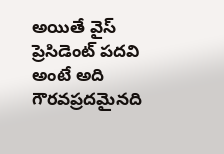అయితే వైస్ ప్రెసిడెంట్ పదవి అంటే అది గౌరవప్రదమైనది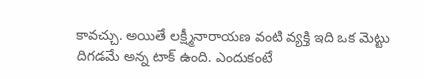కావచ్చు. అయితే లక్ష్మీనారాయణ వంటి వ్యక్తి ఇది ఒక మెట్టు దిగడమే అన్న టాక్ ఉంది. ఎందుకంటే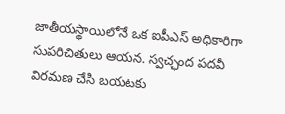జాతీయస్థాయిలోనే ఒక ఐపీఎస్ అధికారిగా సుపరిచితులు ఆయన. స్వచ్ఛంద పదవీ విరమణ చేసి బయటకు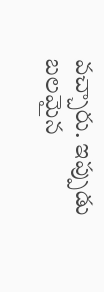వచ్చారు. ఇప్పుడు బలమైన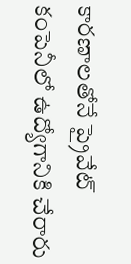కారణాలతోనే ప్రైవేట్ కంపెనీలో ఉద్యోగానికి చేరారు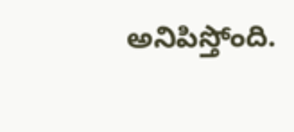అనిపిస్తోంది.